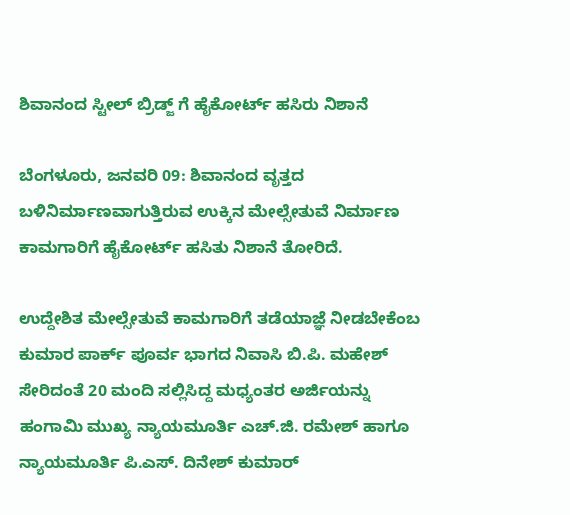ಶಿವಾನಂದ ಸ್ಟೀಲ್ ಬ್ರಿಡ್ಜ್ ಗೆ ಹೈಕೋರ್ಟ್ ಹಸಿರು ನಿಶಾನೆ

ಬೆಂಗಳೂರು, ಜನವರಿ 09: ಶಿವಾನಂದ ವೃತ್ತದ ಬಳಿನಿರ್ಮಾಣವಾಗುತ್ತಿರುವ ಉಕ್ಕಿನ ಮೇಲ್ಸೇತುವೆ ನಿರ್ಮಾಣ ಕಾಮಗಾರಿಗೆ ಹೈಕೋರ್ಟ್ ಹಸಿತು ನಿಶಾನೆ ತೋರಿದೆ.

ಉದ್ದೇಶಿತ ಮೇಲ್ಸೇತುವೆ ಕಾಮಗಾರಿಗೆ ತಡೆಯಾಜ್ಞೆ ನೀಡಬೇಕೆಂಬ ಕುಮಾರ ಪಾರ್ಕ್ ಪೂರ್ವ ಭಾಗದ ನಿವಾಸಿ ಬಿ.ಪಿ. ಮಹೇಶ್ ಸೇರಿದಂತೆ 20 ಮಂದಿ ಸಲ್ಲಿಸಿದ್ದ ಮಧ್ಯಂತರ ಅರ್ಜಿಯನ್ನು ಹಂಗಾಮಿ ಮುಖ್ಯ ನ್ಯಾಯಮೂರ್ತಿ ಎಚ್.ಜಿ. ರಮೇಶ್ ಹಾಗೂ ನ್ಯಾಯಮೂರ್ತಿ ಪಿ.ಎಸ್. ದಿನೇಶ್ ಕುಮಾರ್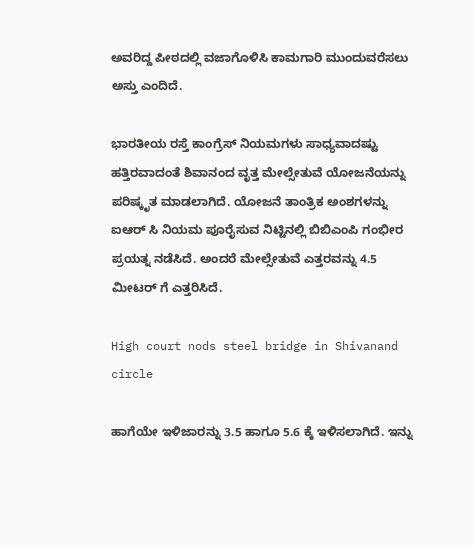ಅವರಿದ್ದ ಪೀಠದಲ್ಲಿ ವಜಾಗೊಳಿಸಿ ಕಾಮಗಾರಿ ಮುಂದುವರೆಸಲು ಅಸ್ತು ಎಂದಿದೆ.

ಭಾರತೀಯ ರಸ್ತೆ ಕಾಂಗ್ರೆಸ್ ನಿಯಮಗಳು ಸಾಧ್ಯವಾದಷ್ಟು ಹತ್ತಿರವಾದಂತೆ ಶಿವಾನಂದ ವೃತ್ತ ಮೇಲ್ಸೇತುವೆ ಯೋಜನೆಯನ್ನು ಪರಿಷ್ಕೃತ ಮಾಡಲಾಗಿದೆ. ಯೋಜನೆ ತಾಂತ್ರಿಕ ಅಂಶಗಳನ್ನು ಐಆರ್ ಸಿ ನಿಯಮ ಪೂರೈಸುವ ನಿಟ್ಟಿನಲ್ಲಿ ಬಿಬಿಎಂಪಿ ಗಂಭೀರ ಪ್ರಯತ್ನ ನಡೆಸಿದೆ. ಅಂದರೆ ಮೇಲ್ಸೇತುವೆ ಎತ್ತರವನ್ನು 4.5 ಮೀಟರ್ ಗೆ ಎತ್ತರಿಸಿದೆ.

High court nods steel bridge in Shivanand circle

ಹಾಗೆಯೇ ಇಳಿಜಾರನ್ನು 3.5 ಹಾಗೂ 5.6 ಕ್ಕೆ ಇಳಿಸಲಾಗಿದೆ. ಇನ್ನು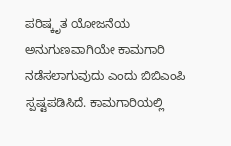ಪರಿಷ್ಕೃತ ಯೋಜನೆಯ ಅನುಗುಣವಾಗಿಯೇ ಕಾಮಗಾರಿ ನಡೆಸಲಾಗುವುದು ಎಂದು ಬಿಬಿಎಂಪಿ ಸ್ಪಷ್ಟಪಡಿಸಿದೆ. ಕಾಮಗಾರಿಯಲ್ಲಿ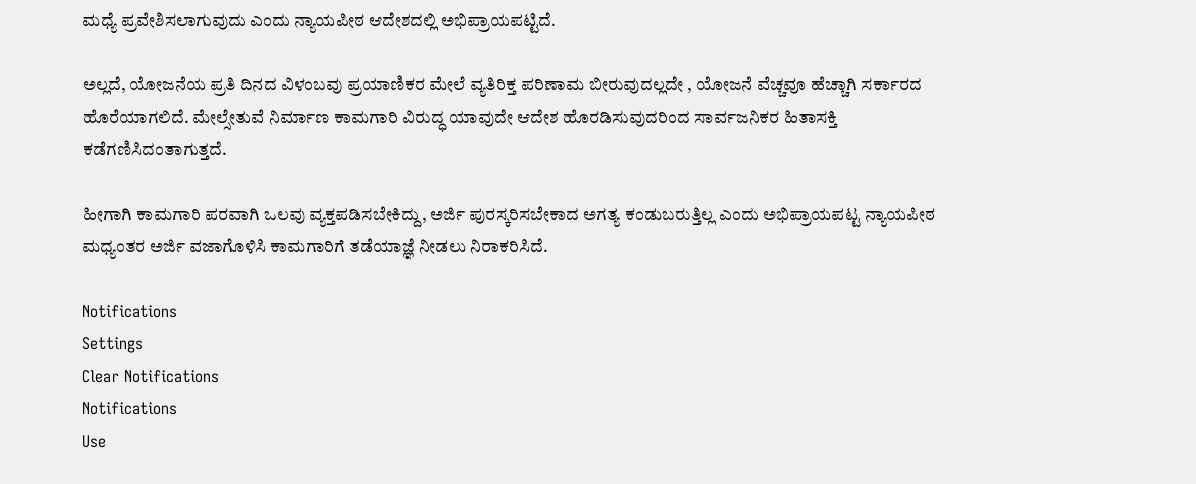ಮಧ್ಯೆ ಪ್ರವೇಶಿಸಲಾಗುವುದು ಎಂದು ನ್ಯಾಯಪೀಠ ಆದೇಶದಲ್ಲಿ ಅಭಿಪ್ರಾಯಪಟ್ಟಿದೆ.

ಅಲ್ಲದೆ, ಯೋಜನೆಯ ಪ್ರತಿ ದಿನದ ವಿಳಂಬವು ಪ್ರಯಾಣಿಕರ ಮೇಲೆ ವ್ಯತಿರಿಕ್ತ ಪರಿಣಾಮ ಬೀರುವುದಲ್ಲದೇ , ಯೋಜನೆ ವೆಚ್ಚವೂ ಹೆಚ್ಚಾಗಿ ಸರ್ಕಾರದ ಹೊರೆಯಾಗಲಿದೆ. ಮೇಲ್ಸೇತುವೆ ನಿರ್ಮಾಣ ಕಾಮಗಾರಿ ವಿರುದ್ಧ ಯಾವುದೇ ಆದೇಶ ಹೊರಡಿಸುವುದರಿಂದ ಸಾರ್ವಜನಿಕರ ಹಿತಾಸಕ್ತಿ ಕಡೆಗಣಿಸಿದಂತಾಗುತ್ತದೆ.

ಹೀಗಾಗಿ ಕಾಮಗಾರಿ ಪರವಾಗಿ ಒಲವು ವ್ಯಕ್ತಪಡಿಸಬೇಕಿದ್ದು, ಅರ್ಜಿ ಪುರಸ್ಕರಿಸಬೇಕಾದ ಅಗತ್ಯ ಕಂಡುಬರುತ್ತಿಲ್ಲ ಎಂದು ಅಭಿಪ್ರಾಯಪಟ್ಟ ನ್ಯಾಯಪೀಠ ಮಧ್ಯಂತರ ಅರ್ಜಿ ವಜಾಗೊಳಿಸಿ ಕಾಮಗಾರಿಗೆ ತಡೆಯಾಜ್ಞೆ ನೀಡಲು ನಿರಾಕರಿಸಿದೆ.

Notifications
Settings
Clear Notifications
Notifications
Use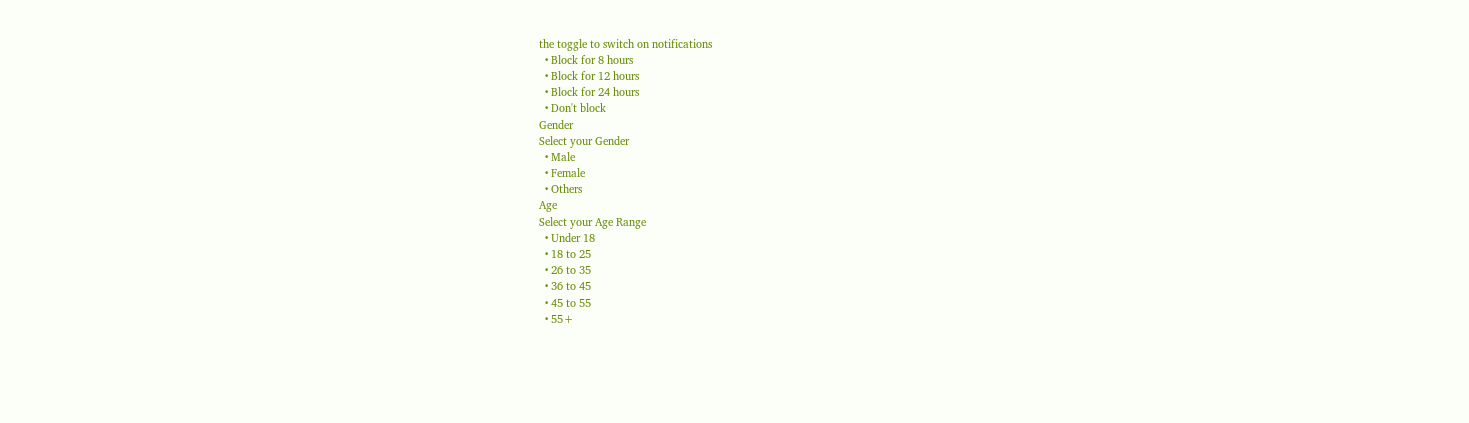the toggle to switch on notifications
  • Block for 8 hours
  • Block for 12 hours
  • Block for 24 hours
  • Don't block
Gender
Select your Gender
  • Male
  • Female
  • Others
Age
Select your Age Range
  • Under 18
  • 18 to 25
  • 26 to 35
  • 36 to 45
  • 45 to 55
  • 55+